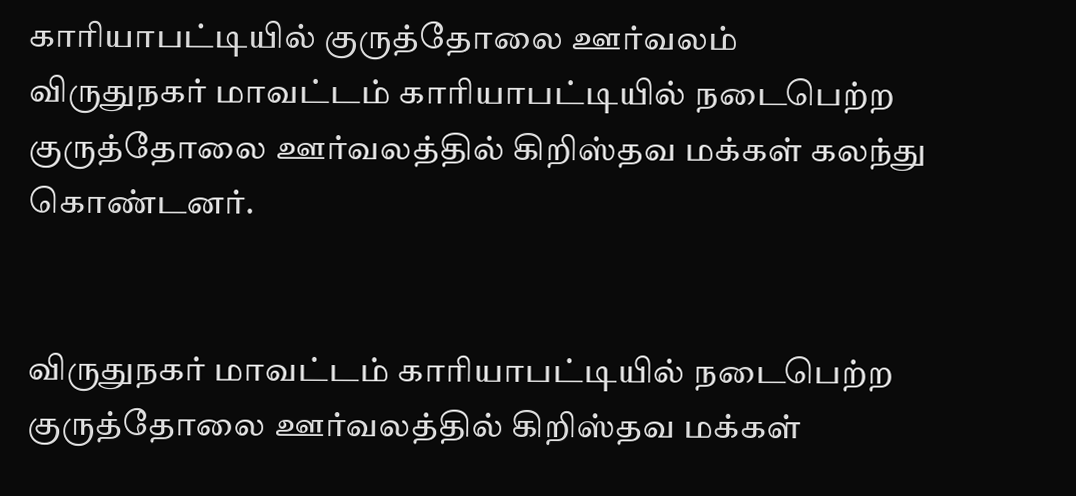காரியாபட்டியில் குருத்தோலை ஊர்வலம்
விருதுநகர் மாவட்டம் காரியாபட்டியில் நடைபெற்ற குருத்தோலை ஊர்வலத்தில் கிறிஸ்தவ மக்கள் கலந்து கொண்டனர்.


விருதுநகர் மாவட்டம் காரியாபட்டியில் நடைபெற்ற குருத்தோலை ஊர்வலத்தில் கிறிஸ்தவ மக்கள்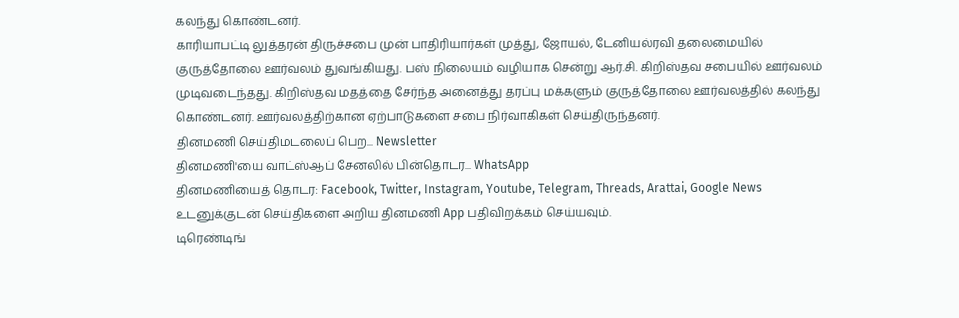கலந்து கொண்டனர்.
காரியாபட்டி லுத்தரன் திருச்சபை முன் பாதிரியார்கள் முத்து, ஜோயல், டேனியல்ரவி தலைமையில் குருத்தோலை ஊர்வலம் துவங்கியது. பஸ் நிலையம் வழியாக சென்று ஆர்.சி. கிறிஸ்தவ சபையில் ஊர்வலம் முடிவடைந்தது. கிறிஸ்தவ மதத்தை சேர்ந்த அனைத்து தரப்பு மக்களும் குருத்தோலை ஊர்வலத்தில் கலந்து கொண்டனர். ஊர்வலத்திற்கான ஏற்பாடுகளை சபை நிர்வாகிகள் செய்திருந்தனர்.
தினமணி செய்திமடலைப் பெற... Newsletter
தினமணி'யை வாட்ஸ்ஆப் சேனலில் பின்தொடர... WhatsApp
தினமணியைத் தொடர: Facebook, Twitter, Instagram, Youtube, Telegram, Threads, Arattai, Google News
உடனுக்குடன் செய்திகளை அறிய தினமணி App பதிவிறக்கம் செய்யவும்.
டிரெண்டிங்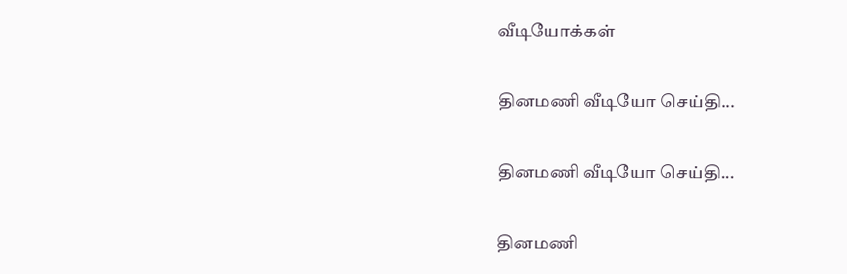வீடியோக்கள்

தினமணி வீடியோ செய்தி...

தினமணி வீடியோ செய்தி...

தினமணி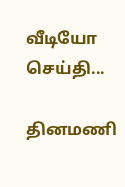வீடியோ செய்தி...

தினமணி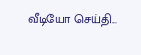வீடியோ செய்தி...